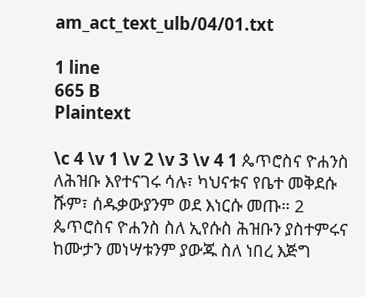am_act_text_ulb/04/01.txt

1 line
665 B
Plaintext

\c 4 \v 1 \v 2 \v 3 \v 4 1 ጴጥሮስና ዮሐንስ ለሕዝቡ እየተናገሩ ሳሉ፣ ካህናቱና የቤተ መቅደሱ ሹም፣ ሰዱቃውያንም ወደ እነርሱ መጡ። 2 ጴጥሮስና ዮሐንስ ስለ ኢየሱስ ሕዝቡን ያስተምሩና ከሙታን መነሣቱንም ያውጁ ስለ ነበረ እጅግ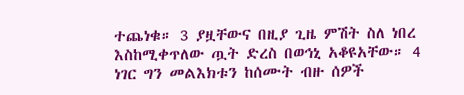ተጨነቁ። 3 ያዟቸውና በዚያ ጊዜ ምሽት ስለ ነበረ እስከሚቀጥለው ጧት ድረስ በወኅኒ አቆዩአቸው። 4 ነገር ግን መልእክቱን ከሰሙት ብዙ ሰዎች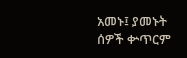አመኑ፤ ያመኑት ሰዎች ቍጥርም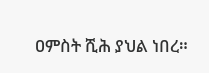ዐምስት ሺሕ ያህል ነበረ።